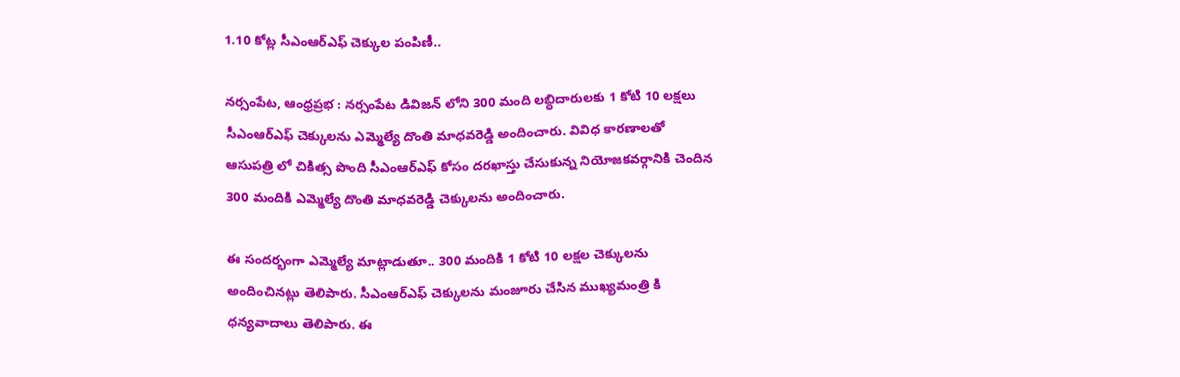1.10 కోట్ల సీఎంఆర్ఎఫ్ చెక్కుల పంపిణీ..

నర్సంపేట, ఆంధ్రప్రభ : నర్సంపేట డివిజన్ లోని 300 మంది లబ్ధిదారులకు 1 కోటి 10 లక్షలు సీఎంఆర్ఎఫ్ చెక్కులను ఎమ్మెల్యే దొంతి మాధవరెడ్డి అందించారు. వివిధ కారణాలతో ఆసుపత్రి లో చికిత్స పొంది సీఎంఆర్ఎఫ్ కోసం దరఖాస్తు చేసుకున్న నియోజకవర్గానికి చెందిన 300 మందికి ఎమ్మెల్యే దొంతి మాధవరెడ్డి చెక్కులను అందించారు.

ఈ సందర్భంగా ఎమ్మెల్యే మాట్లాడుతూ.. 300 మందికి 1 కోటి 10 లక్షల చెక్కులను అందించినట్లు తెలిపారు. సీఎంఆర్ఎఫ్ చెక్కులను మంజూరు చేసిన ముఖ్యమంత్రి కి ధన్యవాదాలు తెలిపారు. ఈ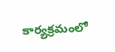కార్యక్రమంలో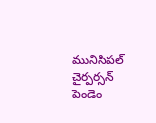మునిసిపల్ చైర్పర్సన్ పెండెం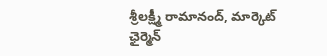శ్రీలక్ష్మీ రామానంద్, మార్కెట్ ఛైర్మెన్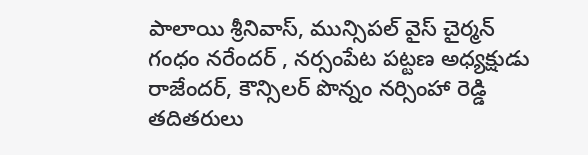పాలాయి శ్రీనివాస్, మున్సిపల్ వైస్ చైర్మన్ గంధం నరేందర్ , నర్సంపేట పట్టణ అధ్యక్షుడు రాజేందర్, కౌన్సిలర్ పొన్నం నర్సింహా రెడ్డి తదితరులు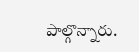పాల్గొన్నారు.